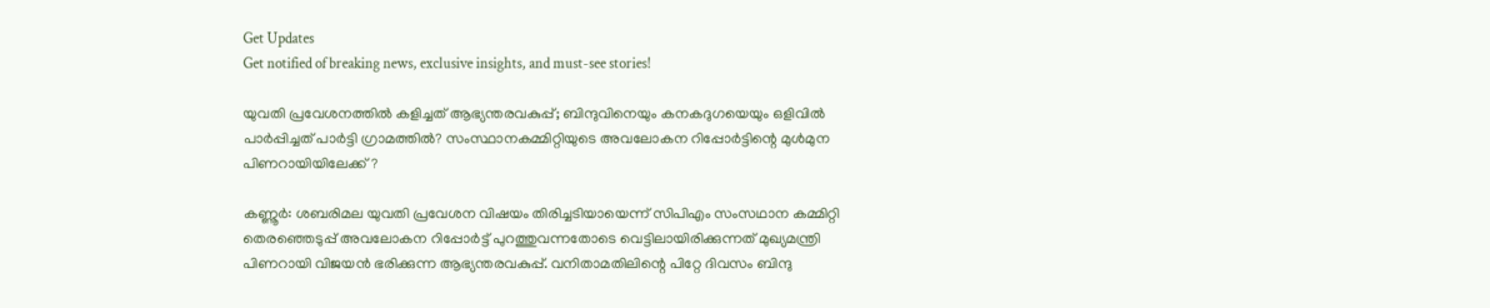Get Updates
Get notified of breaking news, exclusive insights, and must-see stories!

യുവതി പ്രവേശനത്തില്‍ കളിച്ചത് ആഭ്യന്തരവകുപ്പ്; ബിന്ദുവിനെയും കനകദുഗയെയും ഒളിവില്‍ പാര്‍പ്പിച്ചത് പാര്‍ട്ടി ഗ്രാമത്തില്‍? സംസ്ഥാനകമ്മിറ്റിയുടെ അവലോകന റിപ്പോര്‍ട്ടിന്റെ മുള്‍മുന പിണറായിയിലേക്ക്?

കണ്ണൂര്‍: ശബരിമല യുവതി പ്രവേശന വിഷയം തിരിച്ചടിയായെന്ന് സിപിഎം സംസഥാന കമ്മിറ്റി തെരഞ്ഞെടുപ്പ് അവലോകന റിപ്പോര്‍ട്ട് പുറത്തുവന്നതോടെ വെട്ടിലായിരിക്കുന്നത് മുഖ്യമന്ത്രി പിണറായി വിജയന്‍ ഭരിക്കുന്ന ആഭ്യന്തരവകുപ്പ്. വനിതാമതിലിന്റെ പിറ്റേ ദിവസം ബിന്ദു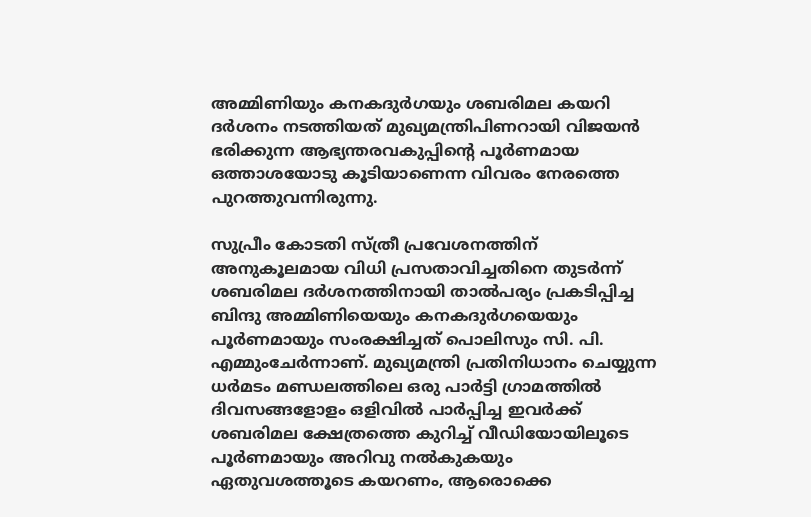അമ്മിണിയും കനകദുര്‍ഗയും ശബരിമല കയറി ദര്‍ശനം നടത്തിയത് മുഖ്യമന്ത്രിപിണറായി വിജയന്‍ ഭരിക്കുന്ന ആഭ്യന്തരവകുപ്പിന്റെ പൂര്‍ണമായ ഒത്താശയോടു കൂടിയാണെന്ന വിവരം നേരത്തെ പുറത്തുവന്നിരുന്നു.

സുപ്രീം കോടതി സ്ത്രീ പ്രവേശനത്തിന് അനുകൂലമായ വിധി പ്രസതാവിച്ചതിനെ തുടര്‍ന്ന് ശബരിമല ദര്‍ശനത്തിനായി താല്‍പര്യം പ്രകടിപ്പിച്ച ബിന്ദു അമ്മിണിയെയും കനകദുര്‍ഗയെയും പൂര്‍ണമായും സംരക്ഷിച്ചത് പൊലിസും സി. പി. എമ്മുംചേര്‍ന്നാണ്. മുഖ്യമന്ത്രി പ്രതിനിധാനം ചെയ്യുന്ന ധര്‍മടം മണ്ഡലത്തിലെ ഒരു പാര്‍ട്ടി ഗ്രാമത്തില്‍ ദിവസങ്ങളോളം ഒളിവില്‍ പാര്‍പ്പിച്ച ഇവര്‍ക്ക് ശബരിമല ക്ഷേത്രത്തെ കുറിച്ച് വീഡിയോയിലൂടെ പൂര്‍ണമായും അറിവു നല്‍കുകയും ഏതുവശത്തൂടെ കയറണം, ആരൊക്കെ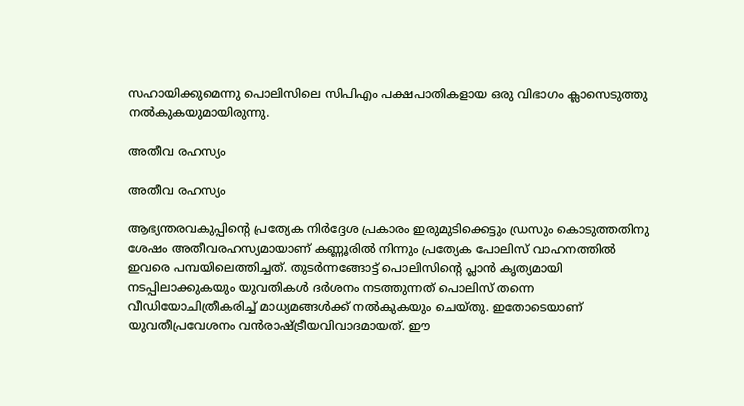സഹായിക്കുമെന്നു പൊലിസിലെ സിപിഎം പക്ഷപാതികളായ ഒരു വിഭാഗം ക്ലാസെടുത്തു നല്‍കുകയുമായിരുന്നു.

അതീവ രഹസ്യം

അതീവ രഹസ്യം

ആഭ്യന്തരവകുപ്പിന്റെ പ്രത്യേക നിര്‍ദ്ദേശ പ്രകാരം ഇരുമുടിക്കെട്ടും ഡ്രസും കൊടുത്തതിനു ശേഷം അതീവരഹസ്യമായാണ് കണ്ണൂരില്‍ നിന്നും പ്രത്യേക പോലിസ് വാഹനത്തില്‍ ഇവരെ പമ്പയിലെത്തിച്ചത്. തുടര്‍ന്നങ്ങോട്ട് പൊലിസിന്റെ പ്ലാന്‍ കൃത്യമായി നടപ്പിലാക്കുകയും യുവതികള്‍ ദര്‍ശനം നടത്തുന്നത് പൊലിസ് തന്നെ വീഡിയോചിത്രീകരിച്ച് മാധ്യമങ്ങള്‍ക്ക് നല്‍കുകയും ചെയ്തു. ഇതോടെയാണ് യുവതീപ്രവേശനം വന്‍രാഷ്ട്രീയവിവാദമായത്. ഈ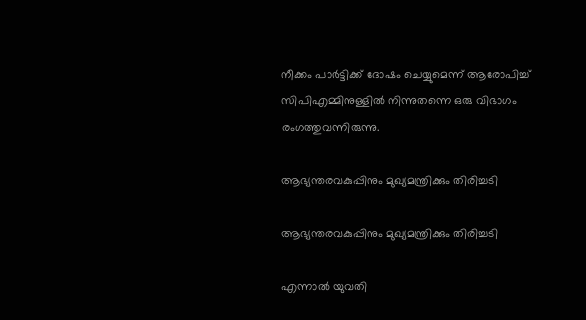നീക്കം പാര്‍ട്ടിക്ക് ദോഷം ചെയ്യുമെന്ന് ആരോപിച്ച് സിപിഎമ്മിനുള്ളില്‍ നിന്നുതന്നെ ഒരു വിഭാഗം രംഗത്തുവന്നിരുന്നു.

ആഭ്യന്തരവകുപ്പിനും മുഖ്യമന്ത്രിക്കും തിരിച്ചടി

ആഭ്യന്തരവകുപ്പിനും മുഖ്യമന്ത്രിക്കും തിരിച്ചടി

എന്നാല്‍ യുവതി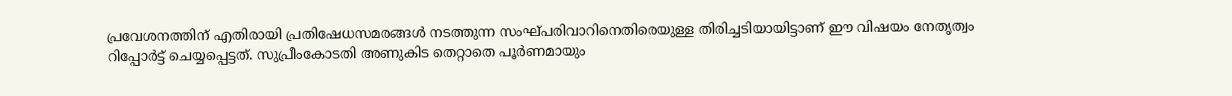പ്രവേശനത്തിന് എതിരായി പ്രതിഷേധസമരങ്ങള്‍ നടത്തുന്ന സംഘ്പരിവാറിനെതിരെയുള്ള തിരിച്ചടിയായിട്ടാണ് ഈ വിഷയം നേതൃത്വം റിപ്പോര്‍ട്ട് ചെയ്യപ്പെട്ടത്. സുപ്രീംകോടതി അണുകിട തെറ്റാതെ പൂര്‍ണമായും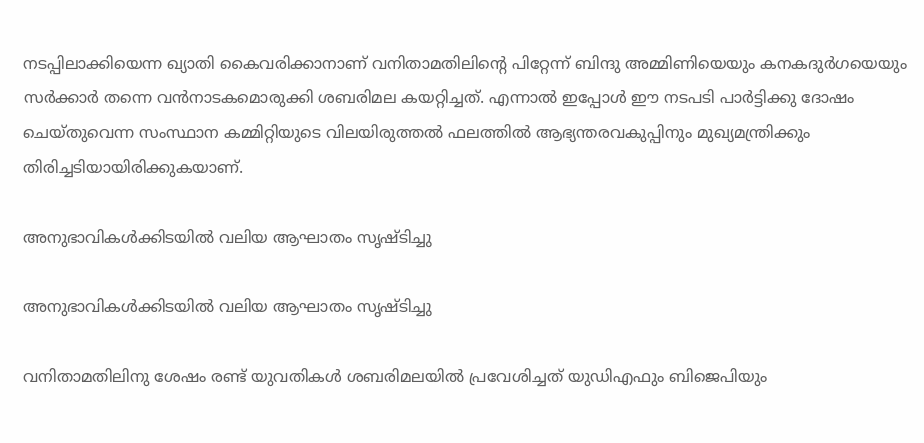നടപ്പിലാക്കിയെന്ന ഖ്യാതി കൈവരിക്കാനാണ് വനിതാമതിലിന്റെ പിറ്റേന്ന് ബിന്ദു അമ്മിണിയെയും കനകദുര്‍ഗയെയും സര്‍ക്കാര്‍ തന്നെ വന്‍നാടകമൊരുക്കി ശബരിമല കയറ്റിച്ചത്. എന്നാല്‍ ഇപ്പോള്‍ ഈ നടപടി പാര്‍ട്ടിക്കു ദോഷം ചെയ്തുവെന്ന സംസ്ഥാന കമ്മിറ്റിയുടെ വിലയിരുത്തല്‍ ഫലത്തില്‍ ആഭ്യന്തരവകുപ്പിനും മുഖ്യമന്ത്രിക്കും തിരിച്ചടിയായിരിക്കുകയാണ്.

അനുഭാവികള്‍ക്കിടയില്‍ വലിയ ആഘാതം സൃഷ്ടിച്ചു

അനുഭാവികള്‍ക്കിടയില്‍ വലിയ ആഘാതം സൃഷ്ടിച്ചു

വനിതാമതിലിനു ശേഷം രണ്ട് യുവതികള്‍ ശബരിമലയില്‍ പ്രവേശിച്ചത് യുഡിഎഫും ബിജെപിയും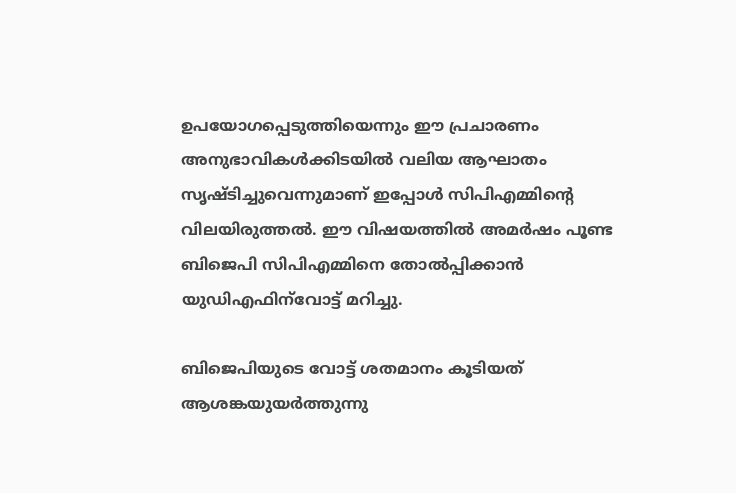ഉപയോഗപ്പെടുത്തിയെന്നും ഈ പ്രചാരണം അനുഭാവികള്‍ക്കിടയില്‍ വലിയ ആഘാതം സൃഷ്ടിച്ചുവെന്നുമാണ് ഇപ്പോള്‍ സിപിഎമ്മിന്റെ വിലയിരുത്തല്‍. ഈ വിഷയത്തില്‍ അമര്‍ഷം പൂണ്ട ബിജെപി സിപിഎമ്മിനെ തോല്‍പ്പിക്കാന്‍ യുഡിഎഫിന്‌വോട്ട് മറിച്ചു.

ബിജെപിയുടെ വോട്ട് ശതമാനം കൂടിയത് ആശങ്കയുയര്‍ത്തുന്നു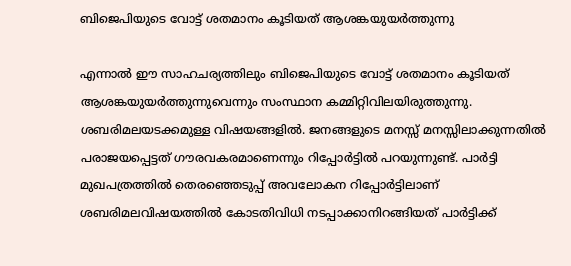ബിജെപിയുടെ വോട്ട് ശതമാനം കൂടിയത് ആശങ്കയുയര്‍ത്തുന്നു

എന്നാല്‍ ഈ സാഹചര്യത്തിലും ബിജെപിയുടെ വോട്ട് ശതമാനം കൂടിയത് ആശങ്കയുയര്‍ത്തുന്നുവെന്നും സംസ്ഥാന കമ്മിറ്റിവിലയിരുത്തുന്നു. ശബരിമലയടക്കമുള്ള വിഷയങ്ങളില്‍. ജനങ്ങളുടെ മനസ്സ് മനസ്സിലാക്കുന്നതില്‍ പരാജയപ്പെട്ടത് ഗൗരവകരമാണെന്നും റിപ്പോര്‍ട്ടില്‍ പറയുന്നുണ്ട്. പാര്‍ട്ടി മുഖപത്രത്തില്‍ തെരഞ്ഞെടുപ്പ് അവലോകന റിപ്പോര്‍ട്ടിലാണ് ശബരിമലവിഷയത്തില്‍ കോടതിവിധി നടപ്പാക്കാനിറങ്ങിയത് പാര്‍ട്ടിക്ക്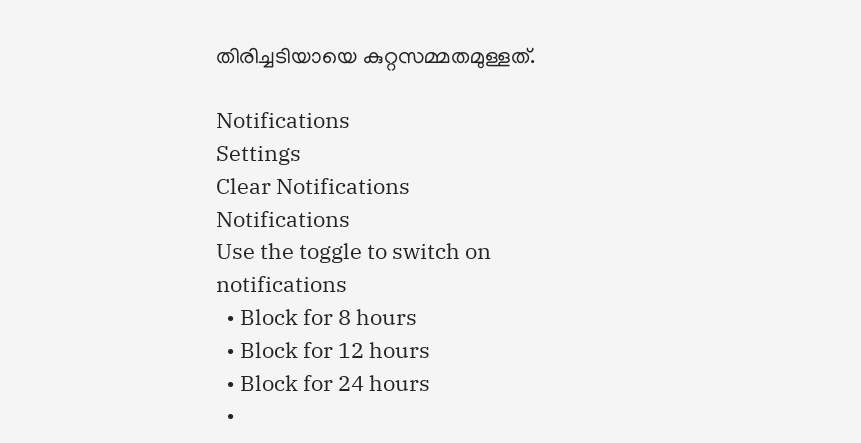തിരിച്ചടിയായെ കുറ്റസമ്മതമുള്ളത്.

Notifications
Settings
Clear Notifications
Notifications
Use the toggle to switch on notifications
  • Block for 8 hours
  • Block for 12 hours
  • Block for 24 hours
  •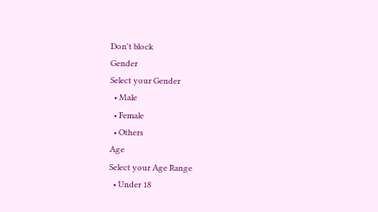Don't block
Gender
Select your Gender
  • Male
  • Female
  • Others
Age
Select your Age Range
  • Under 18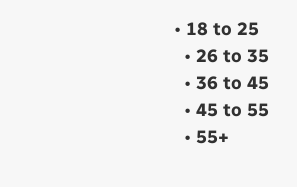• 18 to 25
  • 26 to 35
  • 36 to 45
  • 45 to 55
  • 55+